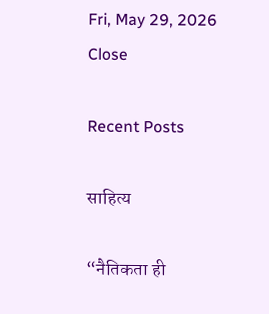Fri, May 29, 2026
Close

Recent Posts

साहित्य

“नैतिकता ही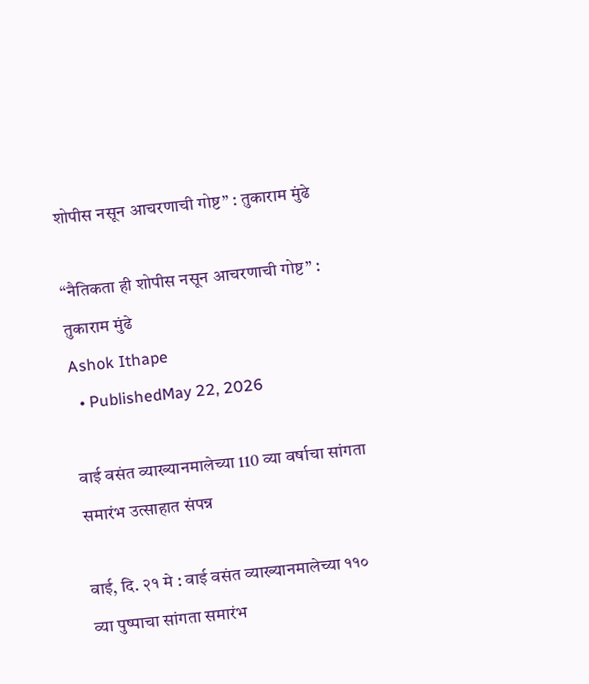शोपीस नसून आचरणाची गोष्ट” : तुकाराम मुंढे

“नैतिकता ही शोपीस नसून आचरणाची गोष्ट” : तुकाराम मुंढे
Ashok Ithape
  • PublishedMay 22, 2026

वाई वसंत व्याख्यानमालेच्या 110 व्या वर्षाचा सांगता समारंभ उत्साहात संपन्न

वाई, दि. २१ मे : वाई वसंत व्याख्यानमालेच्या ११० व्या पुष्पाचा सांगता समारंभ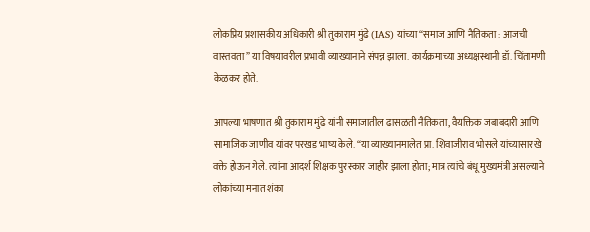लोकप्रिय प्रशासकीय अधिकारी श्री तुकाराम मुंढे (IAS) यांच्या “समाज आणि नैतिकता : आजची वास्तवता” या विषयावरील प्रभावी व्याख्यानाने संपन्न झाला. कार्यक्रमाच्या अध्यक्षस्थानी डॉ. चिंतामणी केळकर होते.

आपल्या भाषणात श्री तुकाराम मुंढे यांनी समाजातील ढासळती नैतिकता, वैयक्तिक जबाबदारी आणि सामाजिक जाणीव यांवर परखड भाष्य केले. “या व्याख्यानमालेत प्रा. शिवाजीराव भोसले यांच्यासारखे वक्ते होऊन गेले. त्यांना आदर्श शिक्षक पुरस्कार जाहीर झाला होता; मात्र त्यांचे बंधू मुख्यमंत्री असल्याने लोकांच्या मनात शंका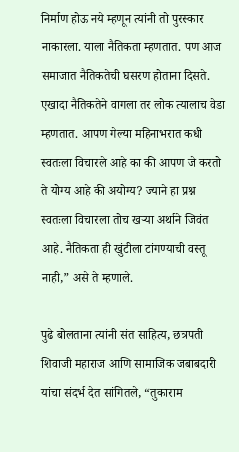निर्माण होऊ नये म्हणून त्यांनी तो पुरस्कार नाकारला. याला नैतिकता म्हणतात. पण आज समाजात नैतिकतेची घसरण होताना दिसते. एखादा नैतिकतेने वागला तर लोक त्यालाच वेडा म्हणतात. आपण गेल्या महिनाभरात कधी स्वतःला विचारले आहे का की आपण जे करतो ते योग्य आहे की अयोग्य? ज्याने हा प्रश्न स्वतःला विचारला तोच खऱ्या अर्थाने जिवंत आहे. नैतिकता ही खुंटीला टांगण्याची वस्तू नाही,” असे ते म्हणाले.

पुढे बोलताना त्यांनी संत साहित्य, छत्रपती शिवाजी महाराज आणि सामाजिक जबाबदारी यांचा संदर्भ देत सांगितले, “तुकाराम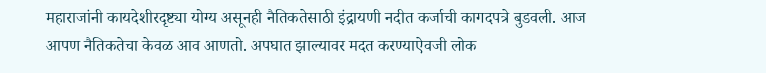महाराजांनी कायदेशीरदृष्ट्या योग्य असूनही नैतिकतेसाठी इंद्रायणी नदीत कर्जाची कागदपत्रे बुडवली. आज आपण नैतिकतेचा केवळ आव आणतो. अपघात झाल्यावर मदत करण्याऐवजी लोक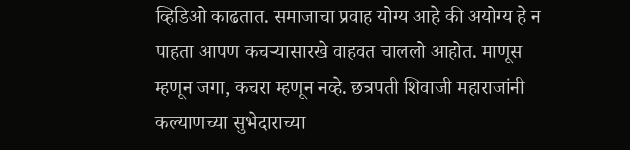व्हिडिओ काढतात. समाजाचा प्रवाह योग्य आहे की अयोग्य हे न पाहता आपण कचऱ्यासारखे वाहवत चाललो आहोत. माणूस म्हणून जगा, कचरा म्हणून नव्हे. छत्रपती शिवाजी महाराजांनी कल्याणच्या सुभेदाराच्या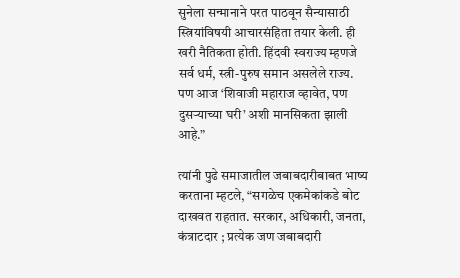सुनेला सन्मानाने परत पाठवून सैन्यासाठी स्त्रियांविषयी आचारसंहिता तयार केली. ही खरी नैतिकता होती. हिंदवी स्वराज्य म्हणजे सर्व धर्म, स्त्री-पुरुष समान असलेले राज्य. पण आज ‘शिवाजी महाराज व्हावेत, पण दुसऱ्याच्या घरी’ अशी मानसिकता झाली आहे.”

त्यांनी पुढे समाजातील जबाबदारीबाबत भाष्य करताना म्हटले, “सगळेच एकमेकांकडे बोट दाखवत राहतात. सरकार, अधिकारी, जनता, कंत्राटदार ; प्रत्येक जण जबाबदारी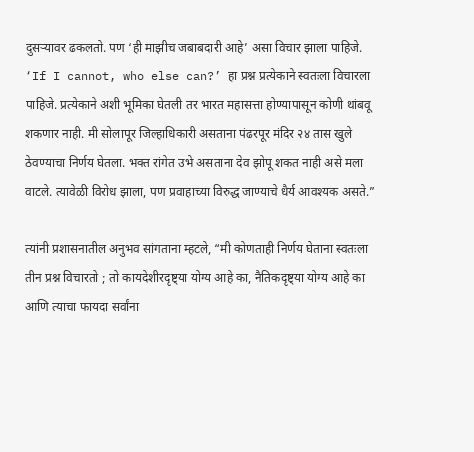दुसऱ्यावर ढकलतो. पण ‘ही माझीच जबाबदारी आहे’ असा विचार झाला पाहिजे. ‘If I cannot, who else can?’ हा प्रश्न प्रत्येकाने स्वतःला विचारला पाहिजे. प्रत्येकाने अशी भूमिका घेतली तर भारत महासत्ता होण्यापासून कोणी थांबवू शकणार नाही. मी सोलापूर जिल्हाधिकारी असताना पंढरपूर मंदिर २४ तास खुले ठेवण्याचा निर्णय घेतला. भक्त रांगेत उभे असताना देव झोपू शकत नाही असे मला वाटले. त्यावेळी विरोध झाला, पण प्रवाहाच्या विरुद्ध जाण्याचे धैर्य आवश्यक असते.”

त्यांनी प्रशासनातील अनुभव सांगताना म्हटले, “मी कोणताही निर्णय घेताना स्वतःला तीन प्रश्न विचारतो ; तो कायदेशीरदृष्ट्या योग्य आहे का, नैतिकदृष्ट्या योग्य आहे का आणि त्याचा फायदा सर्वांना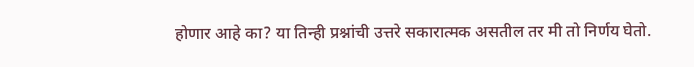होणार आहे का? या तिन्ही प्रश्नांची उत्तरे सकारात्मक असतील तर मी तो निर्णय घेतो.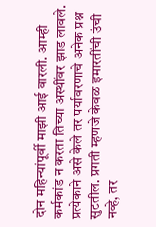दोन महिन्यांपूर्वी माझी आई वारली. आम्ही कर्मकांड न करता तिच्या अस्थींवर झाड लावले. प्रत्येकाने असे केले तर पर्यावरणाचे अनेक प्रश्न सुटतील. प्रगती म्हणजे केवळ इमारतींची उंची नव्हे, तर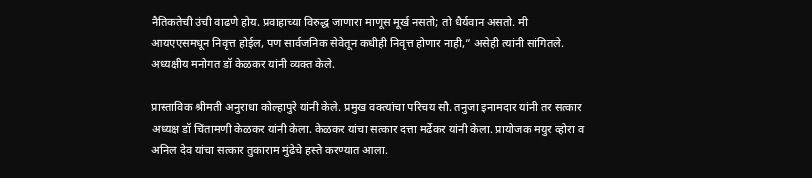नैतिकतेची उंची वाढणे होय. प्रवाहाच्या विरुद्ध जाणारा माणूस मूर्ख नसतो; तो धैर्यवान असतो. मी आयएएसमधून निवृत्त होईल, पण सार्वजनिक सेवेतून कधीही निवृत्त होणार नाही,” असेही त्यांनी सांगितले.
अध्यक्षीय मनोगत डॉ केळकर यांनी व्यक्त केले.

प्रास्ताविक श्रीमती अनुराधा कोल्हापुरे यांनी केले. प्रमुख वक्त्यांचा परिचय सौ. तनुजा इनामदार यांनी तर सत्कार अध्यक्ष डॉ चिंतामणी केळकर यांनी केला. केळकर यांचा सत्कार दत्ता मर्ढेकर यांनी केला. प्रायोजक मयुर व्होरा व अनिल देव यांचा सत्कार तुकाराम मुंढेचे हस्ते करण्यात आला.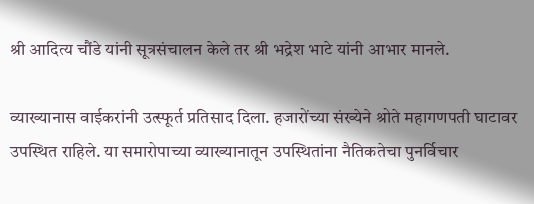श्री आदित्य चौंडे यांनी सूत्रसंचालन केले तर श्री भद्रेश भाटे यांनी आभार मानले.

व्याख्यानास वाईकरांनी उत्स्फूर्त प्रतिसाद दिला. हजारोंच्या संख्येने श्रोते महागणपती घाटावर उपस्थित राहिले. या समारोपाच्या व्याख्यानातून उपस्थितांना नैतिकतेचा पुनर्विचार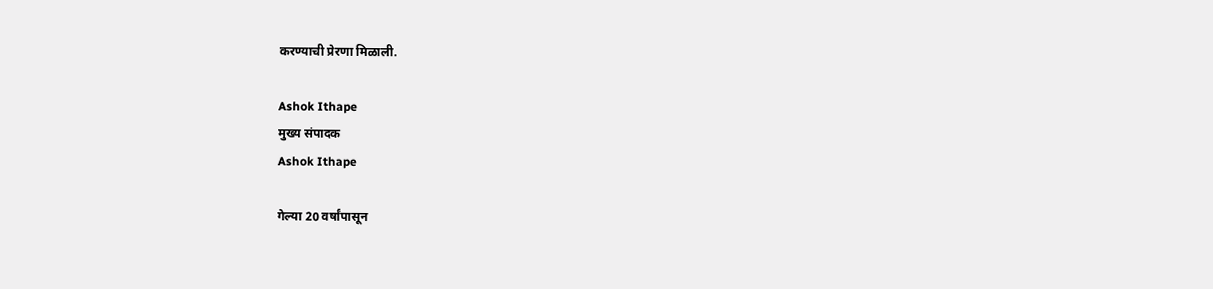करण्याची प्रेरणा मिळाली.

Ashok Ithape
मुख्य संपादक
Ashok Ithape

गेल्या 20 वर्षांपासून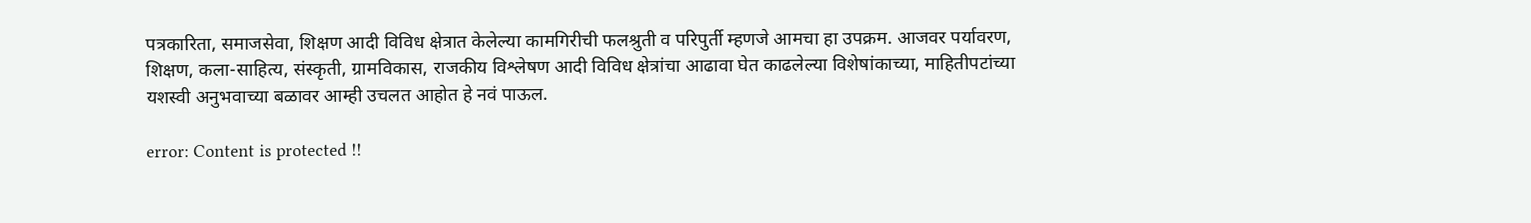पत्रकारिता, समाजसेवा, शिक्षण आदी विविध क्षेत्रात केलेल्या कामगिरीची फलश्रुती व परिपुर्ती म्हणजे आमचा हा उपक्रम. आजवर पर्यावरण, शिक्षण, कला-साहित्य, संस्कृती, ग्रामविकास, राजकीय विश्लेषण आदी विविध क्षेत्रांचा आढावा घेत काढलेल्या विशेषांकाच्या, माहितीपटांच्या यशस्वी अनुभवाच्या बळावर आम्ही उचलत आहोत हे नवं पाऊल.

error: Content is protected !!